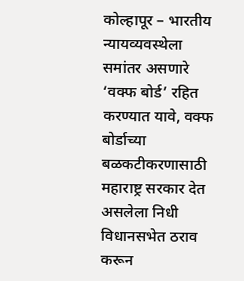कोल्हापूर – भारतीय न्यायव्यवस्थेला समांतर असणारे ‘वक्फ बोर्ड’ रहित करण्यात यावे, वक्फ बोर्डाच्या बळकटीकरणासाठी महाराष्ट्र सरकार देत असलेला निधी विधानसभेत ठराव करून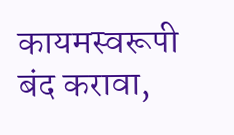कायमस्वरूपी बंद करावा,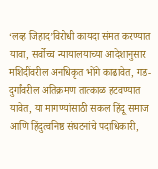‘लव्ह जिहाद’विरोधी कायदा संमत करण्यात यावा, सर्वोच्च न्यायालयाच्या आदेशानुसार मशिदींवरील अनधिकृत भोंगे काढावेत, गड-दुर्गांवरील अतिक्रमण तात्काळ हटवण्यात यावेत, या मागण्यांसाठी सकल हिंदू समाज आणि हिंदुत्वनिष्ठ संघटनांचे पदाधिकारी,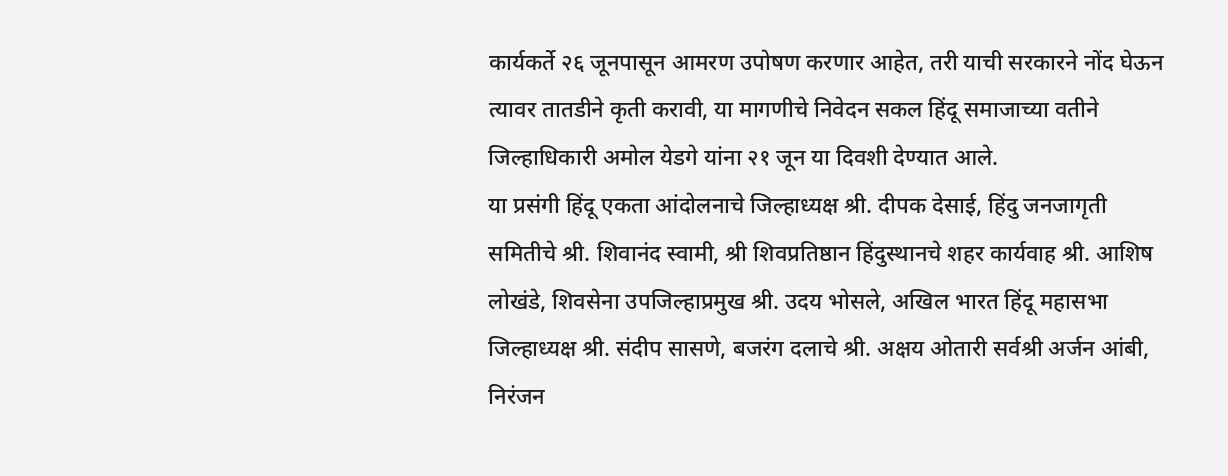कार्यकर्ते २६ जूनपासून आमरण उपोषण करणार आहेत, तरी याची सरकारने नोंद घेऊन त्यावर तातडीने कृती करावी, या मागणीचे निवेदन सकल हिंदू समाजाच्या वतीने जिल्हाधिकारी अमोल येडगे यांना २१ जून या दिवशी देण्यात आले.
या प्रसंगी हिंदू एकता आंदोलनाचे जिल्हाध्यक्ष श्री. दीपक देसाई, हिंदु जनजागृती समितीचे श्री. शिवानंद स्वामी, श्री शिवप्रतिष्ठान हिंदुस्थानचे शहर कार्यवाह श्री. आशिष लोखंडे, शिवसेना उपजिल्हाप्रमुख श्री. उदय भोसले, अखिल भारत हिंदू महासभा जिल्हाध्यक्ष श्री. संदीप सासणे, बजरंग दलाचे श्री. अक्षय ओतारी सर्वश्री अर्जन आंबी, निरंजन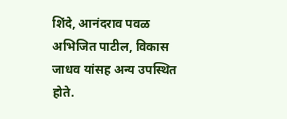शिंदे, आनंदराव पवळ अभिजित पाटील, विकास जाधव यांसह अन्य उपस्थित होते.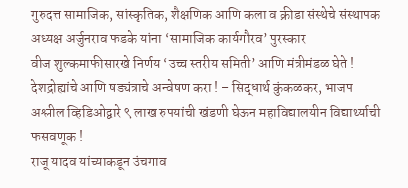गुरुदत्त सामाजिक, सांस्कृतिक, शैक्षणिक आणि कला व क्रीडा संस्थेचे संस्थापक अध्यक्ष अर्जुनराव फडके यांना ‘सामाजिक कार्यगौरव’ पुरस्कार
वीज शुल्कमाफीसारखे निर्णय ‘उच्च स्तरीय समिती’ आणि मंत्रीमंडळ घेते !
देशद्रोह्यांचे आणि षड्यंत्राचे अन्वेषण करा ! – सिद्धार्थ कुंकळकर, भाजप
अश्लील व्हिडिओद्वारे ९ लाख रुपयांची खंडणी घेऊन महाविद्यालयीन विद्यार्थ्याची फसवणूक !
राजू यादव यांच्याकडून उंचगाव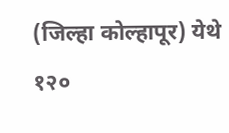(जिल्हा कोल्हापूर) येथे १२०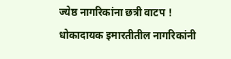ज्येष्ठ नागरिकांना छत्री वाटप !
धोकादायक इमारतीतील नागरिकांनी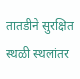तातडीने सुरक्षित स्थळी स्थलांतर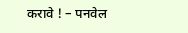करावे ! – पनवेल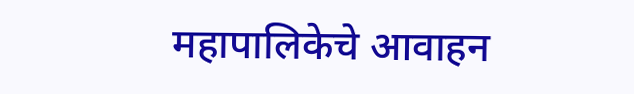महापालिकेचे आवाहन